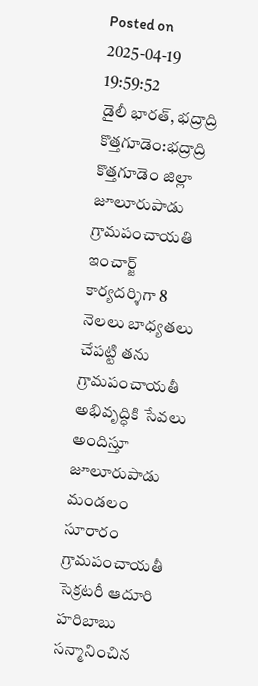Posted on 2025-04-19 19:59:52
డైలీ భారత్, భద్రాద్రి కొత్తగూడెం:భద్రాద్రి కొత్తగూడెం జిల్లా జూలూరుపాడు గ్రామపంచాయతి ఇంచార్జ్ కార్యదర్శిగా 8 నెలలు బాధ్యతలు చేపట్టి తను గ్రామపంచాయతీ అభివృద్ధికి సేవలు అందిస్తూ జూలూరుపాడు మండలం సూరారం గ్రామపంచాయతీ సెక్రటరీ ఆదూరి హరిబాబు సన్మానించిన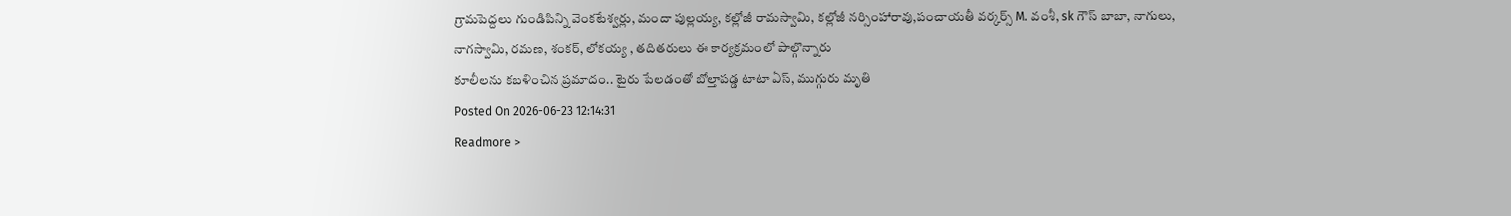గ్రామపెద్దలు గుండిపిన్ని వెంకటేశ్వర్లు, మందా పుల్లయ్య, కల్లోజీ రామస్వామి, కల్లోజీ నర్సింహారావు,పంచాయతీ వర్కర్స్ M. వంశీ, sk గౌస్ బాబా, నాగులు, నాగస్వామి, రమణ, శంకర్, లోకయ్య , తదితరులు ఈ కార్యక్రమంలో పాల్గొన్నారు
కూలీలను కబళించిన ప్రమాదం.. టైరు పేలడంతో బోల్తాపడ్డ టాటా ఏస్, ముగ్గురు మృతి
Posted On 2026-06-23 12:14:31
Readmore >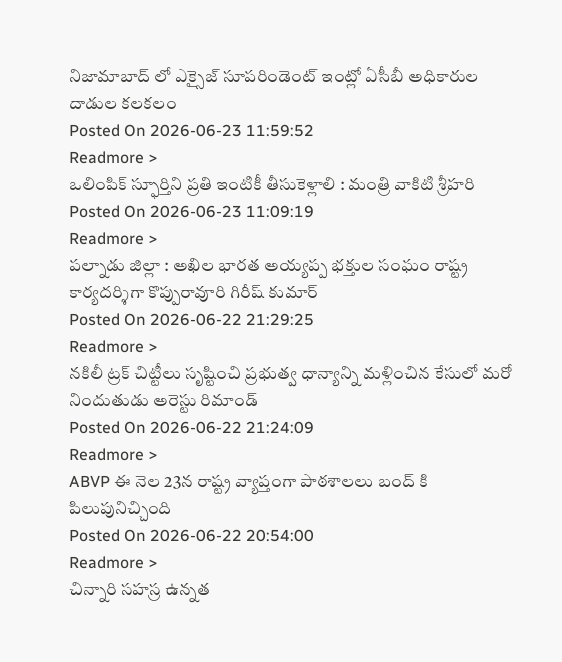నిజామాబాద్ లో ఎక్సైజ్ సూపరిండెంట్ ఇంట్లో ఏసీబీ అధికారుల దాడుల కలకలం
Posted On 2026-06-23 11:59:52
Readmore >
ఒలింపిక్ స్ఫూర్తిని ప్రతి ఇంటికీ తీసుకెళ్లాలి : మంత్రి వాకిటి శ్రీహరి
Posted On 2026-06-23 11:09:19
Readmore >
పల్నాడు జిల్లా : అఖిల భారత అయ్యప్ప భక్తుల సంఘం రాష్ట్ర కార్యదర్శిగా కొప్పురావూరి గిరీష్ కుమార్
Posted On 2026-06-22 21:29:25
Readmore >
నకిలీ ట్రక్ చిట్టీలు సృష్టించి ప్రభుత్వ ధాన్యాన్ని మళ్లించిన కేసులో మరో నిందుతుడు అరెస్టు రిమాండ్
Posted On 2026-06-22 21:24:09
Readmore >
ABVP ఈ నెల 23న రాష్ట్ర వ్యాప్తంగా పాఠశాలలు బంద్ కి పిలుపునిచ్చింది
Posted On 2026-06-22 20:54:00
Readmore >
చిన్నారి సహస్ర ఉన్నత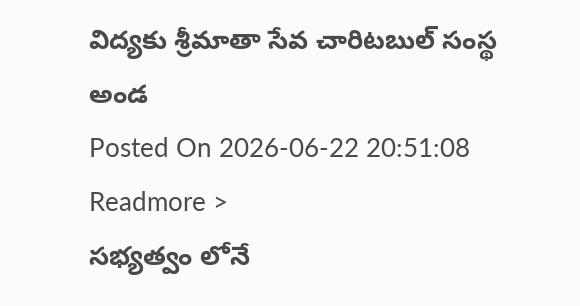విద్యకు శ్రీమాతా సేవ చారిటబుల్ సంస్థ అండ
Posted On 2026-06-22 20:51:08
Readmore >
సభ్యత్వం లోనే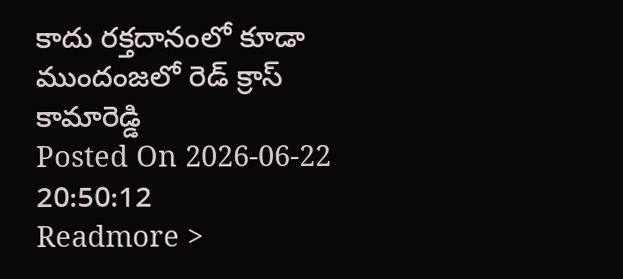కాదు రక్తదానంలో కూడా ముందంజలో రెడ్ క్రాస్ కామారెడ్డి
Posted On 2026-06-22 20:50:12
Readmore >